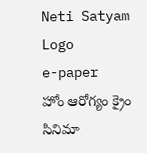Neti Satyam Logo
e-paper
హోం ఆరోగ్యం క్రైం సినిమా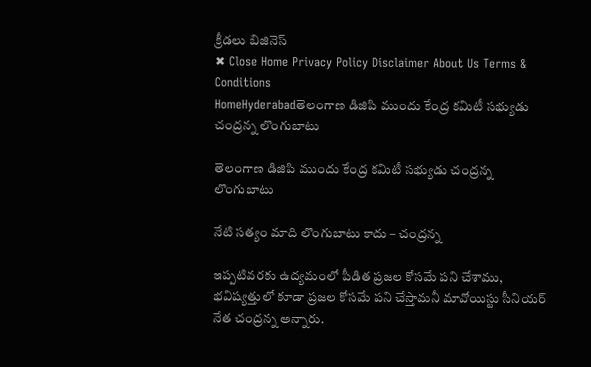క్రీడలు బిజినెస్
✖ Close Home Privacy Policy Disclaimer About Us Terms & Conditions
HomeHyderabadతెలంగాణ డిజిపి ముందు కేంద్ర కమిటీ సభ్యుడు చంద్రన్న లొంగుబాటు

తెలంగాణ డిజిపి ముందు కేంద్ర కమిటీ సభ్యుడు చంద్రన్న లొంగుబాటు

నేటి సత్యం మాది లొంగుబాటు కాదు – చంద్రన్న

ఇప్పటివరకు ఉద్యమంలో పీడిత ప్రజల కోసమే పని చేశాము, భవిష్యత్తులో కూడా ప్రజల కోసమే పని చేస్తామనీ మావోయిస్టు సీనియర్ నేత చంద్రన్న అన్నారు.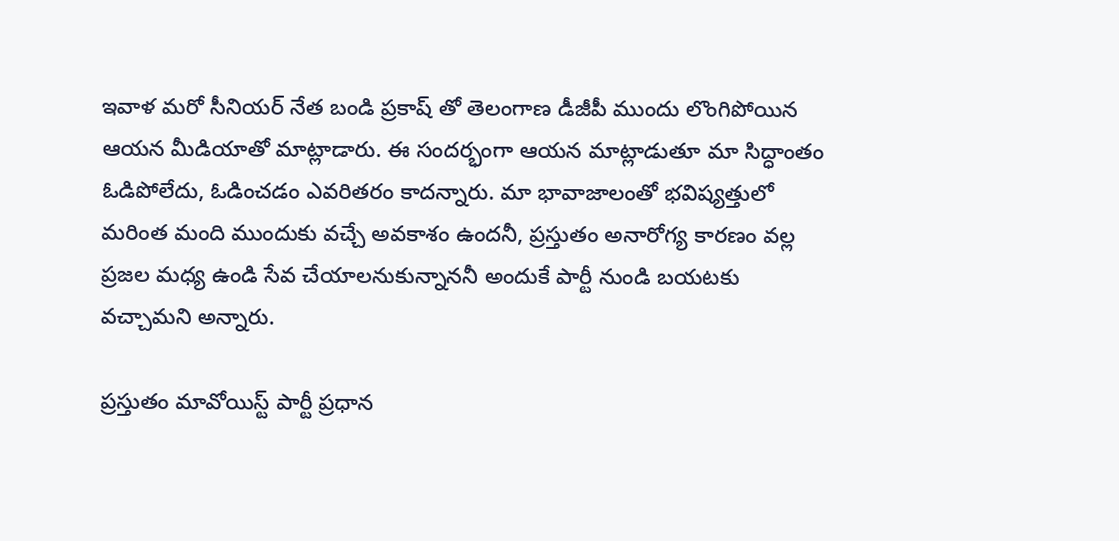ఇవాళ మరో సీనియర్ నేత బండి ప్రకాష్ తో తెలంగాణ డీజీపీ ముందు లొంగిపోయిన ఆయన మీడియాతో మాట్లాడారు. ఈ సందర్భంగా ఆయన మాట్లాడుతూ మా సిద్ధాంతం ఓడిపోలేదు, ఓడించడం ఎవరితరం కాదన్నారు. మా భావాజాలంతో భవిష్యత్తులో మరింత మంది ముందుకు వచ్చే అవకాశం ఉందనీ, ప్రస్తుతం అనారోగ్య కారణం వల్ల ప్రజల మధ్య ఉండి సేవ చేయాలనుకున్నాననీ అందుకే పార్టీ నుండి బయటకు వచ్చామని అన్నారు.

ప్రస్తుతం మావోయిస్ట్ పార్టీ ప్రధాన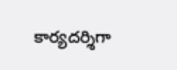కార్యదర్శిగా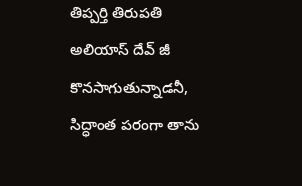తిప్పర్తి తిరుపతి అలియాస్ దేవ్ జీ కొనసాగుతున్నాడనీ, సిద్ధాంత పరంగా తాను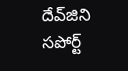దేవ్‌జిని సపోర్ట్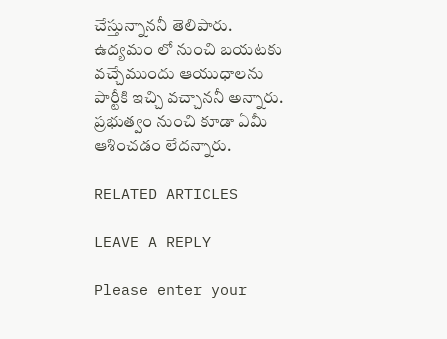చేస్తున్నాననీ తెలిపారు. ఉద్యమం లో నుంచి బయటకు వచ్చేముందు ఆయుధాలను పార్టీకి ఇచ్చి వచ్చాననీ అన్నారు. ప్రభుత్వం నుంచి కూడా ఏమీ ఆశించడం లేదన్నారు.

RELATED ARTICLES

LEAVE A REPLY

Please enter your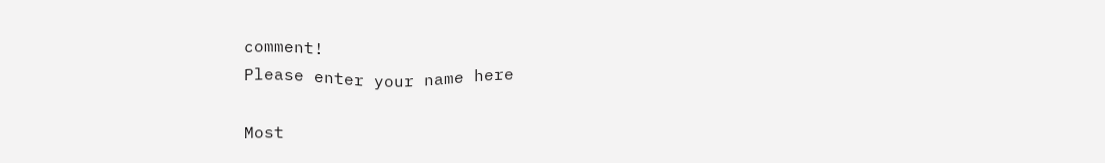comment!
Please enter your name here

Most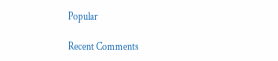Popular

Recent Comments